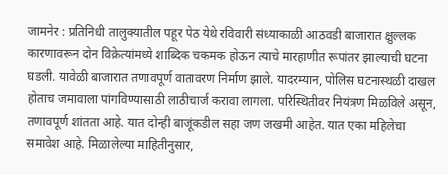जामनेर : प्रतिनिधी तालुक्यातील पहूर पेठ येथे रविवारी संध्याकाळी आठवडी बाजारात क्षुल्लक कारणावरून दोन विक्रेत्यांमध्ये शाब्दिक चकमक होऊन त्याचे मारहाणीत रूपांतर झाल्याची घटना घडली. यावेळी बाजारात तणावपूर्ण वातावरण निर्माण झाले. यादरम्यान, पोलिस घटनास्थळी दाखल होताच जमावाला पांगविण्यासाठी लाठीचार्ज करावा लागला. परिस्थितीवर नियंत्रण मिळविले असून, तणावपूर्ण शांतता आहे. यात दोन्ही बाजूंकडील सहा जण जखमी आहेत. यात एका महिलेचा समावेश आहे. मिळालेल्या माहितीनुसार,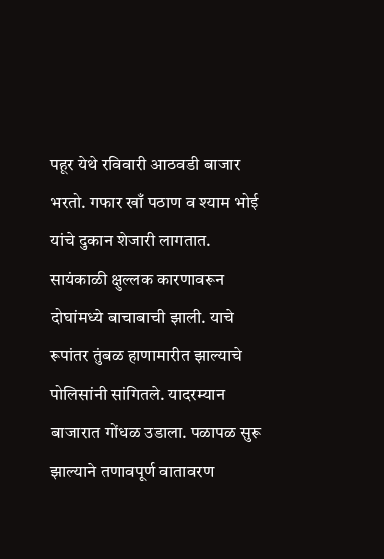पहूर येथे रविवारी आठवडी बाजार भरतो. गफार खाँ पठाण व श्याम भोई यांचे दुकान शेजारी लागतात. सायंकाळी क्षुल्लक कारणावरून दोघांमध्ये बाचाबाची झाली. याचे रूपांतर तुंबळ हाणामारीत झाल्याचे पोलिसांनी सांगितले. यादरम्यान बाजारात गोंधळ उडाला. पळापळ सुरू झाल्याने तणावपूर्ण वातावरण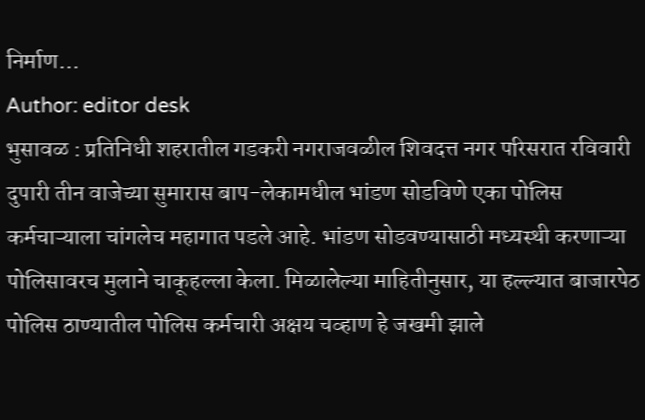निर्माण…
Author: editor desk
भुसावळ : प्रतिनिधी शहरातील गडकरी नगराजवळील शिवदत्त नगर परिसरात रविवारी दुपारी तीन वाजेच्या सुमारास बाप-लेकामधील भांडण सोडविणे एका पोलिस कर्मचाऱ्याला चांगलेच महागात पडले आहे. भांडण सोडवण्यासाठी मध्यस्थी करणाऱ्या पोलिसावरच मुलाने चाकूहल्ला केला. मिळालेल्या माहितीनुसार, या हल्ल्यात बाजारपेठ पोलिस ठाण्यातील पोलिस कर्मचारी अक्षय चव्हाण हे जखमी झाले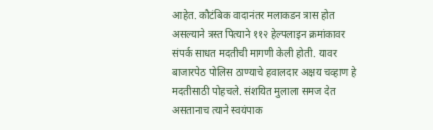आहेत. कौटंबिक वादानंतर मलाकडन त्रास होत असल्याने त्रस्त पित्याने ११२ हेल्पलाइन क्रमांकावर संपर्क साधत मदतीची मागणी केली होती. यावर बाजारपेठ पोलिस ठाण्याचे हवालदार अक्षय चव्हाण हे मदतीसाठी पोहचले. संशयित मुलाला समज देत असतानाच त्याने स्वयंपाक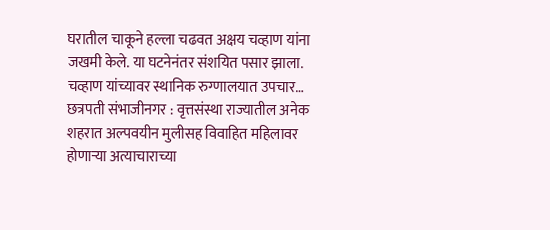घरातील चाकूने हल्ला चढवत अक्षय चव्हाण यांना जखमी केले. या घटनेनंतर संशयित पसार झाला. चव्हाण यांच्यावर स्थानिक रुग्णालयात उपचार…
छत्रपती संभाजीनगर : वृत्तसंस्था राज्यातील अनेक शहरात अल्पवयीन मुलीसह विवाहित महिलावर होणाऱ्या अत्याचाराच्या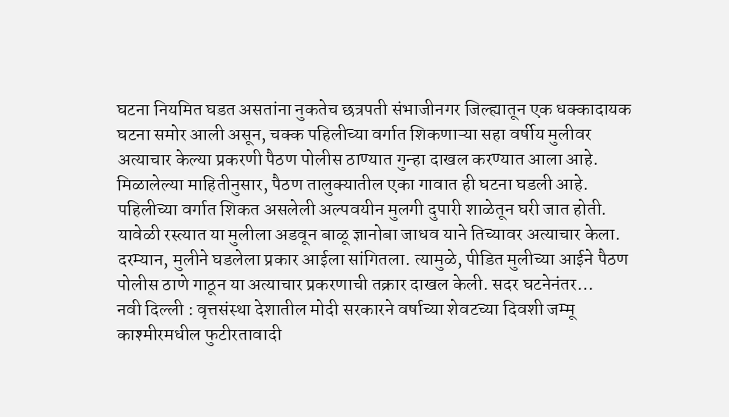घटना नियमित घडत असतांना नुकतेच छत्रपती संभाजीनगर जिल्ह्यातून एक धक्कादायक घटना समोर आली असून, चक्क पहिलीच्या वर्गात शिकणाऱ्या सहा वर्षीय मुलीवर अत्याचार केल्या प्रकरणी पैठण पोलीस ठाण्यात गुन्हा दाखल करण्यात आला आहे. मिळालेल्या माहितीनुसार, पैठण तालुक्यातील एका गावात ही घटना घडली आहे. पहिलीच्या वर्गात शिकत असलेली अल्पवयीन मुलगी दुपारी शाळेतून घरी जात होती. यावेळी रस्त्यात या मुलीला अडवून बाळू ज्ञानोबा जाधव याने तिच्यावर अत्याचार केला. दरम्यान, मुलीने घडलेला प्रकार आईला सांगितला. त्यामुळे, पीडित मुलीच्या आईने पैठण पोलीस ठाणे गाठून या अत्याचार प्रकरणाची तक्रार दाखल केली. सदर घटनेनंतर…
नवी दिल्ली : वृत्तसंस्था देशातील मोदी सरकारने वर्षाच्या शेवटच्या दिवशी जम्मू काश्मीरमधील फुटीरतावादी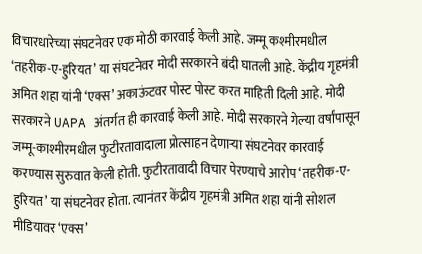विचारधारेच्या संघटनेवर एक मोठी कारवाई केली आहे. जम्मू कश्मीरमधील ‘तहरीक-ए-हुरियत’ या संघटनेवर मोदी सरकारने बंदी घातली आहे. केंद्रीय गृहमंत्री अमित शहा यांनी ‘एक्स’ अकाऊंटवर पोस्ट पोस्ट करत माहिती दिली आहे. मोदी सरकारने UAPA अंतर्गत ही कारवाई केली आहे. मोदी सरकारने गेल्या वर्षांपासून जम्मू-काश्मीरमधील फुटीरतावादाला प्रोत्साहन देणाऱ्या संघटनेवर कारवाई करण्यास सुरुवात केली होती. फुटीरतावादी विचार पेरण्याचे आरोप ‘तहरीक-ए-हुरियत’ या संघटनेवर होता. त्यानंतर केंद्रीय गृहमंत्री अमित शहा यांनी सोशल मीडियावर ‘एक्स’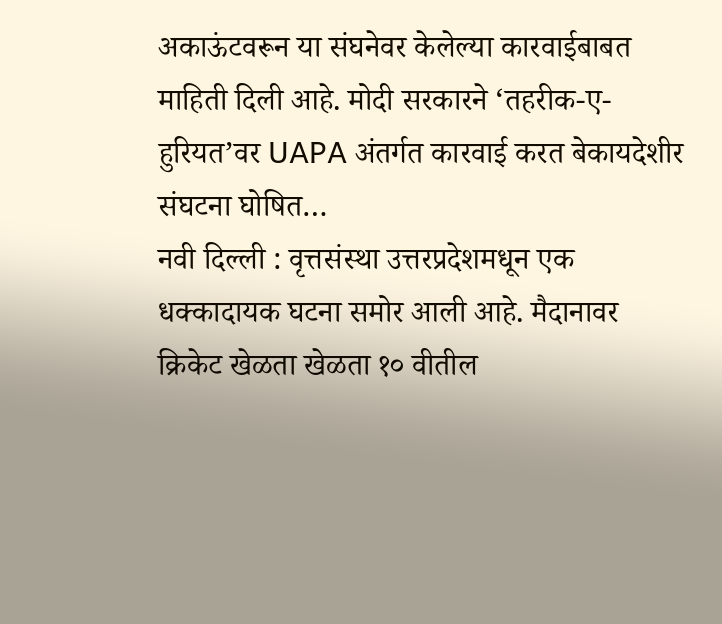अकाऊंटवरून या संघनेवर केलेल्या कारवाईबाबत माहिती दिली आहे. मोदी सरकारने ‘तहरीक-ए-हुरियत’वर UAPA अंतर्गत कारवाई करत बेकायदेशीर संघटना घोषित…
नवी दिल्ली : वृत्तसंस्था उत्तरप्रदेशमधून एक धक्कादायक घटना समोर आली आहे. मैदानावर क्रिकेट खेळता खेळता १० वीतील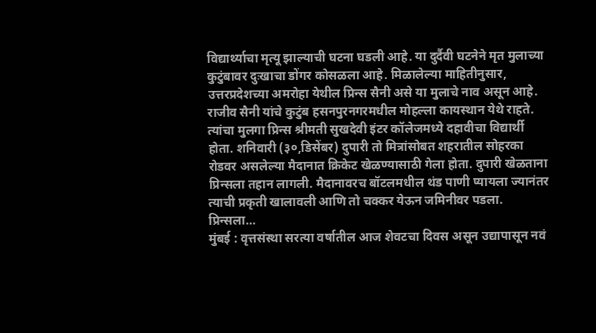विद्यार्थ्याचा मृत्यू झाल्याची घटना घडली आहे. या दुर्दैवी घटनेने मृत मुलाच्या कुटुंबावर दुःखाचा डोंगर कोसळला आहे. मिळालेल्या माहितीनुसार, उत्तरप्रदेशच्या अमरोहा येथील प्रिन्स सैनी असे या मुलाचे नाव असून आहे. राजीव सैनी यांचे कुटुंब हसनपुरनगरमधील मोहल्ला कायस्थान येथे राहते. त्यांचा मुलगा प्रिन्स श्रीमती सुखदेवी इंटर कॉलेजमध्ये दहावीचा विद्यार्थी होता. शनिवारी (३०,डिसेंबर) दुपारी तो मित्रांसोबत शहरातील सोहरका रोडवर असलेल्या मैदानात क्रिकेट खेळण्यासाठी गेला होता. दुपारी खेळताना प्रिन्सला तहान लागली. मैदानावरच बॉटलमधील थंड पाणी प्यायला ज्यानंतर त्याची प्रकृती खालावली आणि तो चक्कर येऊन जमिनीवर पडला. प्रिन्सला…
मुंबई : वृत्तसंस्था सरत्या वर्षातील आज शेवटचा दिवस असून उद्यापासून नवं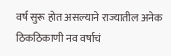वर्ष सुरू होत असल्याने राज्यातील अनेक ठिकठिकाणी नव वर्षाचं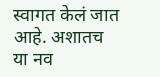स्वागत केलं जात आहे. अशातच या नव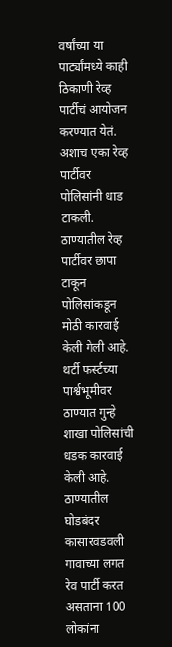वर्षांच्या या पार्ट्यांमध्ये काही ठिकाणी रेव्ह पार्टीचं आयोजन करण्यात येतं. अशाच एका रेव्ह पार्टीवर पोलिसांनी धाड टाकली. ठाण्यातील रेव्ह पार्टीवर छापा टाकून पोलिसांकडून मोठी कारवाई केली गेली आहे. थर्टी फर्स्टच्या पार्श्वभूमीवर ठाण्यात गुन्हे शाखा पोलिसांची धडक कारवाई केली आहे. ठाण्यातील घोडबंदर कासारवडवली गावाच्या लगत रेव पार्टी करत असताना 100 लोकांना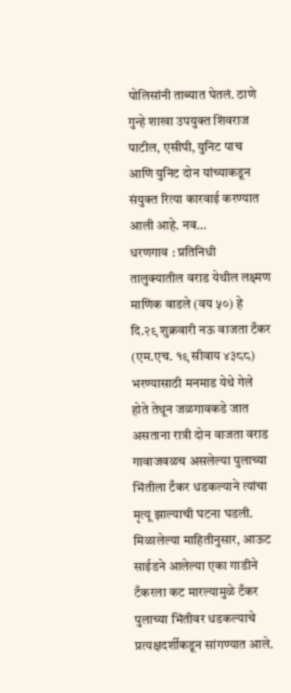पोलिसांनी ताब्यात घेतलं. ठाणे गुन्हे शाखा उपयुक्त शिवराज पाटील, एसीपी, युनिट पाच आणि युनिट दोन यांच्याकडून संयुक्त रित्या कारवाई करण्यात आली आहे. नव…
धरणगाव : प्रतिनिधी तालुक्यातील वराड येथील लक्ष्मण माणिक वाडले (वय ५०) हे दि.२९ शुक्रवारी नऊ वाजता टँकर (एम.एच. १९ सीवाय ४३८८) भरण्यासाठी मनमाड येथे गेले होते तेथून जळगावकडे जात असताना रात्री दोन वाजता वराड गावाजवळच असलेल्या पुलाच्या भिंतीला टँकर धडकल्याने त्यांचा मृत्यू झाल्याची घटना घडली. मिळालेल्या माहितीनुसार, आऊट साईडने आलेल्या एका गाडीने टँकरला कट मारल्यामुळे टँकर पुलाच्या भिंतीवर धडकल्याचे प्रत्यक्षदर्शीकडून सांगण्यात आले.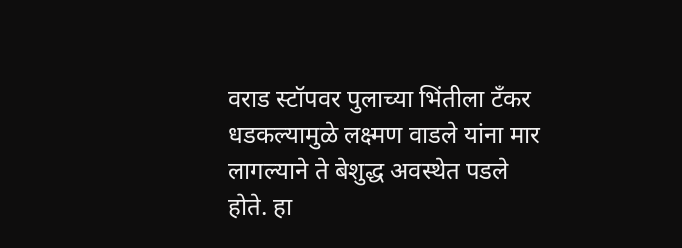वराड स्टॉपवर पुलाच्या भिंतीला टँकर धडकल्यामुळे लक्ष्मण वाडले यांना मार लागल्याने ते बेशुद्ध अवस्थेत पडले होते. हा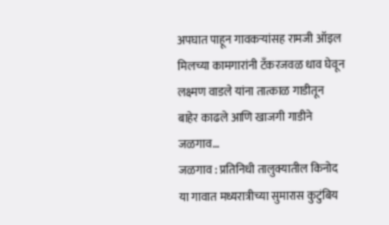अपघात पाहून गावकऱ्यांसह रामजी ऑइल मिलच्या कामगारांनी टँकरजवळ धाव घेवून लक्ष्मण वाडले यांना तात्काळ गाडीतून बाहेर काढले आणि खाजगी गाडीने जळगाव…
जळगाव : प्रतिनिधी तालुक्यातील किनोद या गावात मध्यरात्रीच्या सुमारास कुटुंबिय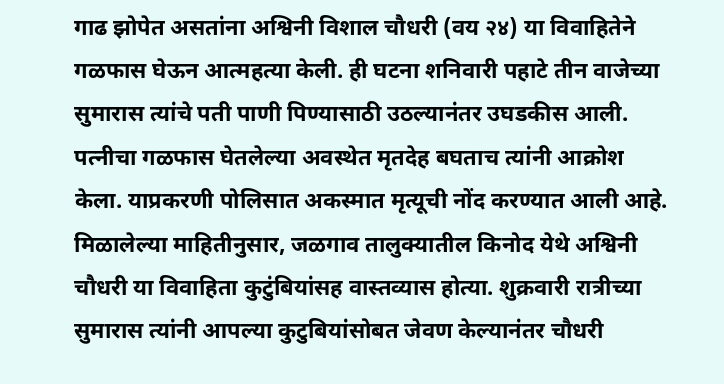गाढ झोपेत असतांना अश्विनी विशाल चौधरी (वय २४) या विवाहितेने गळफास घेऊन आत्महत्या केली. ही घटना शनिवारी पहाटे तीन वाजेच्या सुमारास त्यांचे पती पाणी पिण्यासाठी उठल्यानंतर उघडकीस आली. पत्नीचा गळफास घेतलेल्या अवस्थेत मृतदेह बघताच त्यांनी आक्रोश केला. याप्रकरणी पोलिसात अकस्मात मृत्यूची नोंद करण्यात आली आहे. मिळालेल्या माहितीनुसार, जळगाव तालुक्यातील किनोद येथे अश्विनी चौधरी या विवाहिता कुटुंबियांसह वास्तव्यास होत्या. शुक्रवारी रात्रीच्या सुमारास त्यांनी आपल्या कुटुबियांसोबत जेवण केल्यानंतर चौधरी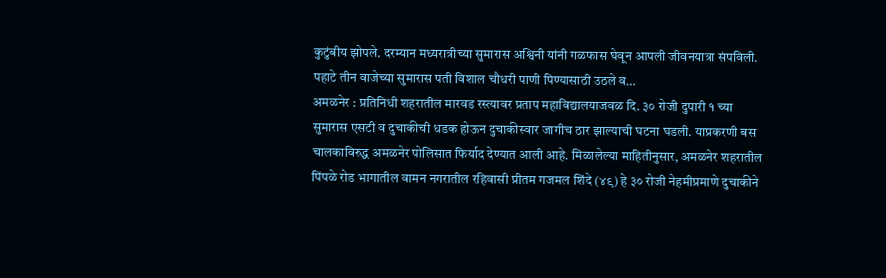कुटुंबीय झोपले. दरम्यान मध्यरात्रीच्या सुमारास अश्विनी यांनी गळफास घेवून आपली जीवनयात्रा संपविली. पहाटे तीन वाजेच्या सुमारास पती विशाल चौधरी पाणी पिण्यासाठी उठले व…
अमळनेर : प्रतिनिधी शहरातील मारवड रस्त्यावर प्रताप महाविद्यालयाजवळ दि. ३० रोजी दुपारी १ च्या सुमारास एसटी व दुचाकीची धडक होऊन दुचाकीस्वार जागीच ठार झाल्याची घटना घडली. याप्रकरणी बस चालकाविरुद्ध अमळनेर पोलिसात फिर्याद देण्यात आली आहे. मिळालेल्या माहितीनुसार, अमळनेर शहरातील पिंपळे रोड भागातील वामन नगरातील रहिवासी प्रीतम गजमल शिंदे (४९) हे ३० रोजी नेहमीप्रमाणे दुचाकीने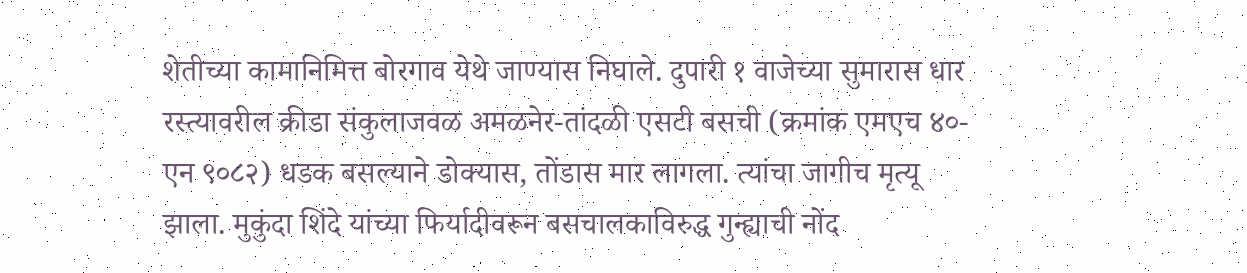शेतीच्या कामानिमित्त बोरगाव येथे जाण्यास निघाले. दुपारी १ वाजेच्या सुमारास धार रस्त्यावरील क्रीडा संकुलाजवळ अमळनेर-तांदळी एसटी बसची (क्रमांक एमएच ४०-एन ९०८२) धडक बसल्याने डोक्यास, तोंडास मार लागला. त्यांचा जागीच मृत्यू झाला. मुकुंदा शिंदे यांच्या फिर्यादीवरून बसचालकाविरुद्ध गुन्ह्याची नोंद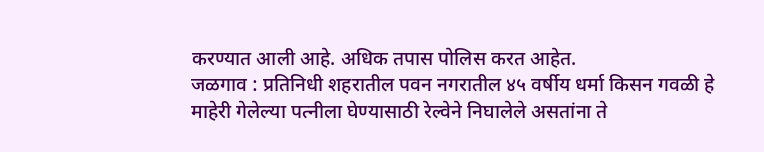करण्यात आली आहे. अधिक तपास पोलिस करत आहेत.
जळगाव : प्रतिनिधी शहरातील पवन नगरातील ४५ वर्षीय धर्मा किसन गवळी हे माहेरी गेलेल्या पत्नीला घेण्यासाठी रेल्वेने निघालेले असतांना ते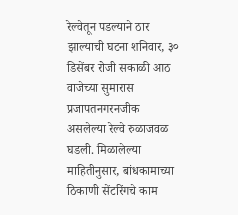रेल्वेतून पडल्याने ठार झाल्याची घटना शनिवार, ३० डिसेंबर रोजी सकाळी आठ वाजेच्या सुमारास प्रजापतनगरनजीक असलेल्या रेल्वे रुळाजवळ घडली. मिळालेल्या माहितीनुसार, बांधकामाच्या ठिकाणी सेंटरिंगचे काम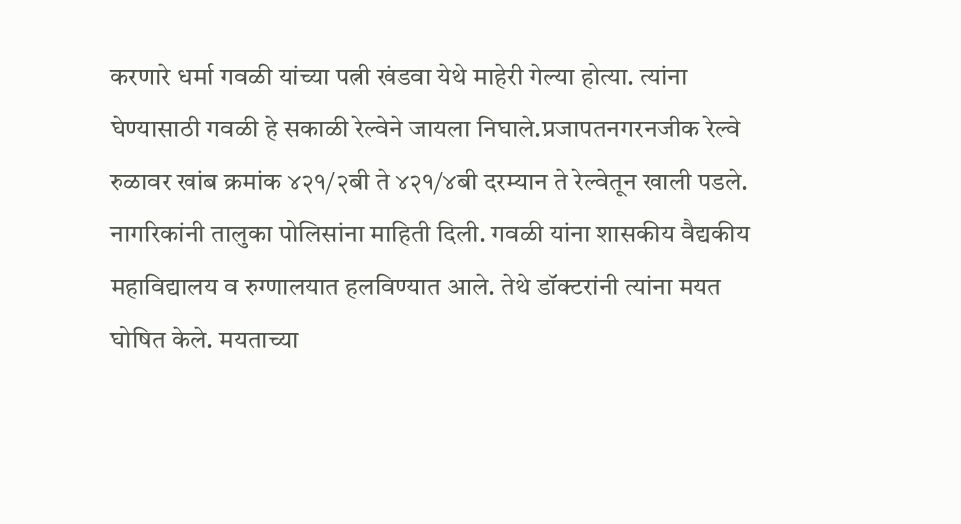करणारे धर्मा गवळी यांच्या पत्नी खंडवा येथे माहेरी गेल्या होत्या. त्यांना घेण्यासाठी गवळी हे सकाळी रेल्वेने जायला निघाले.प्रजापतनगरनजीक रेल्वे रुळावर खांब क्रमांक ४२१/२बी ते ४२१/४बी दरम्यान ते रेल्वेतून खाली पडले. नागरिकांनी तालुका पोलिसांना माहिती दिली. गवळी यांना शासकीय वैद्यकीय महाविद्यालय व रुग्णालयात हलविण्यात आले. तेथे डॉक्टरांनी त्यांना मयत घोषित केले. मयताच्या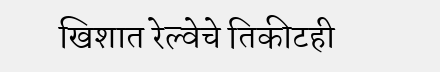खिशात रेल्वेचे तिकीटही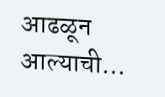आढळून आल्याची…